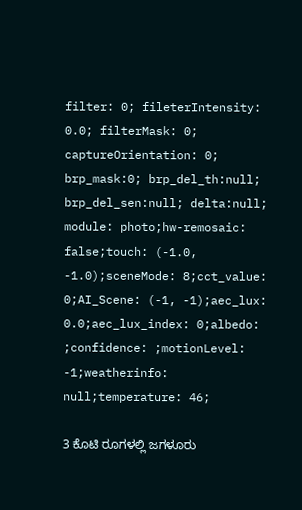filter: 0; fileterIntensity: 0.0; filterMask: 0; captureOrientation: 0; brp_mask:0; brp_del_th:null; brp_del_sen:null; delta:null; module: photo;hw-remosaic: false;touch: (-1.0, -1.0);sceneMode: 8;cct_value: 0;AI_Scene: (-1, -1);aec_lux: 0.0;aec_lux_index: 0;albedo: ;confidence: ;motionLevel: -1;weatherinfo: null;temperature: 46;

3 ಕೊಟಿ ರೂಗಳಲ್ಲಿ ಜಗಳೂರು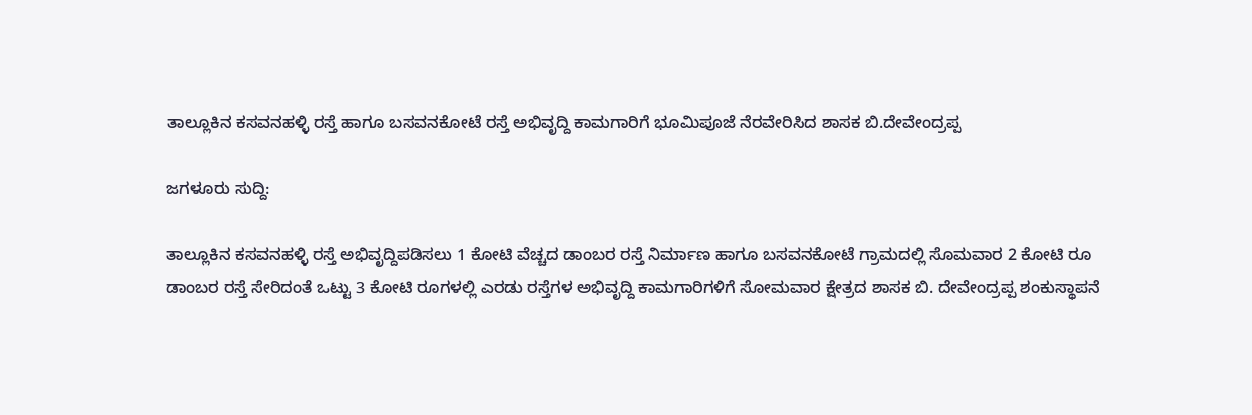ತಾಲ್ಲೂಕಿನ ಕಸವನಹಳ್ಳಿ ರಸ್ತೆ ಹಾಗೂ ಬಸವನಕೋಟೆ ರಸ್ತೆ ಅಭಿವೃದ್ದಿ ಕಾಮಗಾರಿಗೆ ಭೂಮಿಪೂಜೆ ನೆರವೇರಿಸಿದ ಶಾಸಕ ಬಿ.ದೇವೇಂದ್ರಪ್ಪ

ಜಗಳೂರು ಸುದ್ದಿ:

ತಾಲ್ಲೂಕಿನ‌ ಕಸವನಹಳ್ಳಿ ರಸ್ತೆ ಅಭಿವೃದ್ದಿಪಡಿಸಲು 1 ಕೋಟಿ ವೆಚ್ಚದ ಡಾಂಬರ ರಸ್ತೆ ನಿರ್ಮಾಣ ಹಾಗೂ ಬಸವನಕೋಟೆ ಗ್ರಾಮದಲ್ಲಿ‌ ಸೊಮವಾರ 2 ಕೋಟಿ ರೂ ಡಾಂಬರ ರಸ್ತೆ ಸೇರಿದಂತೆ ಒಟ್ಟು 3 ಕೋಟಿ ರೂಗಳಲ್ಲಿ ಎರಡು ರಸ್ತೆಗಳ ಅಭಿವೃದ್ದಿ ಕಾಮಗಾರಿಗಳಿಗೆ ಸೋಮವಾರ ಕ್ಷೇತ್ರದ ಶಾಸಕ ಬಿ. ದೇವೇಂದ್ರಪ್ಪ ಶಂಕುಸ್ಥಾಪನೆ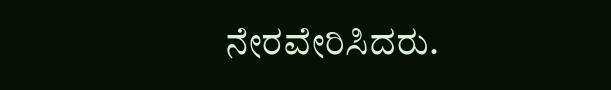ನೇರವೇರಿಸಿದರು.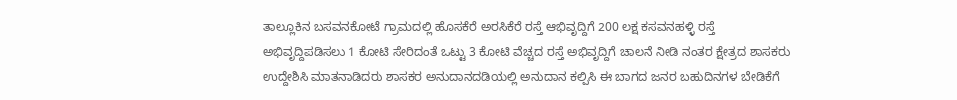ತಾಲ್ಲೂಕಿನ ಬಸವನಕೋಟೆ ಗ್ರಾಮದಲ್ಲಿ ಹೊಸಕೆರೆ ಅರಸಿಕೆರೆ ರಸ್ತೆ ಆಭಿವೃದ್ದಿಗೆ 200 ಲಕ್ಷ ಕಸವನಹಳ್ಳಿ ರಸ್ತೆ ಅಭಿವೃದ್ದಿಪಡಿಸಲು 1 ಕೋಟಿ ಸೇರಿದಂತೆ ಒಟ್ಟು 3 ಕೋಟಿ ವೆಚ್ಚದ ರಸ್ತೆ‌ ಅಭಿವೃದ್ದಿಗೆ ಚಾಲನೆ ನೀಡಿ‌ ನಂತರ ಕ್ಷೇತ್ರದ ಶಾಸಕರು ಉದ್ದೇಶಿಸಿ ಮಾತನಾಡಿದರು ಶಾಸಕರ ಅನುದಾನದಡಿಯಲ್ಲಿ ಅನುದಾನ ಕಲ್ಪಿಸಿ ಈ ಬಾಗದ ಜನರ ಬಹುದಿನಗಳ ಬೇಡಿಕೆಗೆ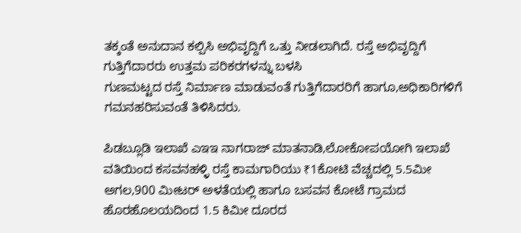ತಕ್ಕಂತೆ ಅನುದಾನ ಕಲ್ಪಿಸಿ ಅಭಿವೃದ್ದಿಗೆ ಒತ್ತು ನೀಡಲಾಗಿದೆ. ರಸ್ತೆ ಅಭಿವೃದ್ದಿಗೆ ಗುತ್ತಿಗೆದಾರರು ಉತ್ತಮ ಪರಿಕರಗಳನ್ನು ಬಳಸಿ
ಗುಣಮಟ್ಟದ ರಸ್ತೆ ನಿರ್ಮಾಣ ಮಾಡುವಂತೆ ಗುತ್ತಿಗೆದಾರರಿಗೆ ಹಾಗೂ,ಅಧಿಕಾರಿಗಳಿಗೆ ಗಮನಹರಿಸುವಂತೆ ತಿಳಿಸಿದರು.

ಪಿಡಬ್ಲೂಡಿ ಇಲಾಖೆ ಎಇಇ ನಾಗರಾಜ್ ಮಾತನಾಡಿ,ಲೋಕೋಪಯೋಗಿ ಇಲಾಖೆ ವತಿಯಿಂದ ಕಸವನಹಳ್ಳಿ ರಸ್ತೆ ಕಾಮಗಾರಿಯು ₹1ಕೋಟಿ ವೆಚ್ಚದಲ್ಲಿ 5.5ಮೀ ಅಗಲ,900 ಮೀಟರ್ ಅಳತೆಯಲ್ಲಿ ಹಾಗೂ ಬಸವನ ಕೋಟೆ ಗ್ರಾಮದ ಹೊರಹೊಲಯದಿಂದ 1.5 ಕಿಮೀ ದೂರದ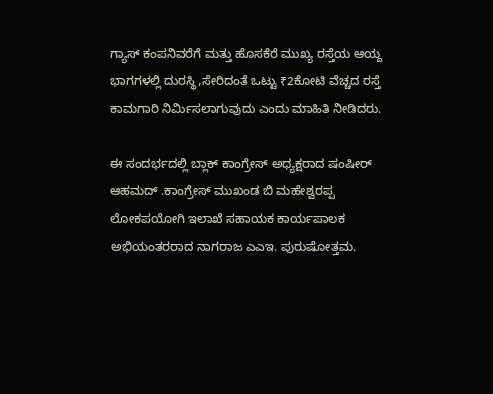ಗ್ಯಾಸ್ ಕಂಪನಿವರೆಗೆ ಮತ್ತು ಹೊಸಕೆರೆ ಮುಖ್ಯ ರಸ್ತೆಯ ಆಯ್ದ ಭಾಗಗಳಲ್ಲಿ ದುರಸ್ಥಿ,ಸೇರಿದಂತೆ ಒಟ್ಟು ₹2ಕೋಟಿ ವೆಚ್ಚದ ರಸ್ತೆ ಕಾಮಗಾರಿ ನಿರ್ಮಿಸಲಾಗುವುದು ಎಂದು ಮಾಹಿತಿ ನೀಡಿದರು.

ಈ ಸಂದರ್ಭದಲ್ಲಿ ಬ್ಲಾಕ್ ಕಾಂಗ್ರೇಸ್ ಅಧ್ಯಕ್ಷರಾದ ಷಂಷೀರ್ ಆಹಮದ್ .ಕಾಂಗ್ರೇಸ್ ಮುಖಂಡ ಬಿ ಮಹೇಶ್ವರಪ್ಪ ಲೋಕಪಯೋಗಿ ಇಲಾಖೆ ಸಹಾಯಕ ಕಾರ್ಯಪಾಲಕ ಅಭಿಯಂತರರಾದ ನಾಗರಾಜ ಎಎಇ. ಪುರುಷೋತ್ತಮ.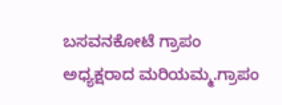ಬಸವನಕೋಟೆ ಗ್ರಾಪಂ ಅಧ್ಯಕ್ಷರಾದ ಮರಿಯಮ್ಮ.ಗ್ರಾಪಂ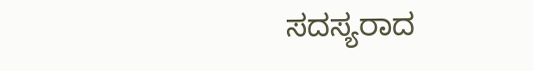ಸದಸ್ಯರಾದ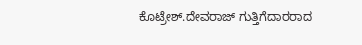ಕೊಟ್ರೇಶ್.ದೇವರಾಜ್ ಗುತ್ತಿಗೆದಾರರಾದ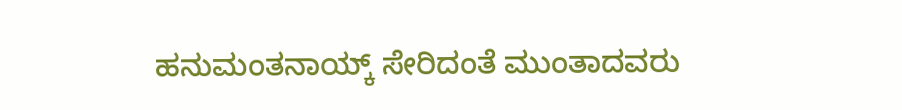ಹನುಮಂತನಾಯ್ಕ್ ಸೇರಿದಂತೆ ಮುಂತಾದವರು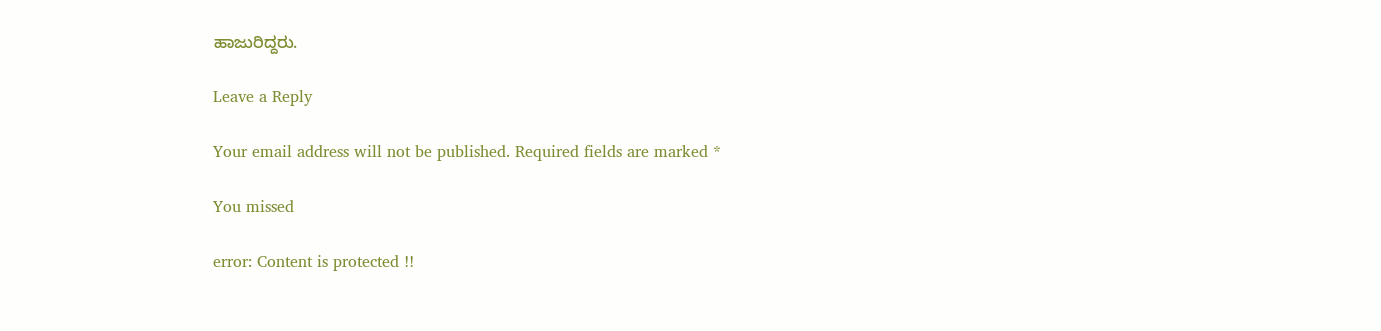ಹಾಜುರಿದ್ದರು.

Leave a Reply

Your email address will not be published. Required fields are marked *

You missed

error: Content is protected !!